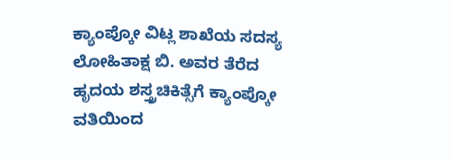ಕ್ಯಾಂಪ್ಕೋ ವಿಟ್ಲ ಶಾಖೆಯ ಸದಸ್ಯ ಲೋಹಿತಾಕ್ಷ ಬಿ. ಅವರ ತೆರೆದ ಹೃದಯ ಶಸ್ತ್ರಚಿಕಿತ್ಸೆಗೆ ಕ್ಯಾಂಪ್ಕೋ ವತಿಯಿಂದ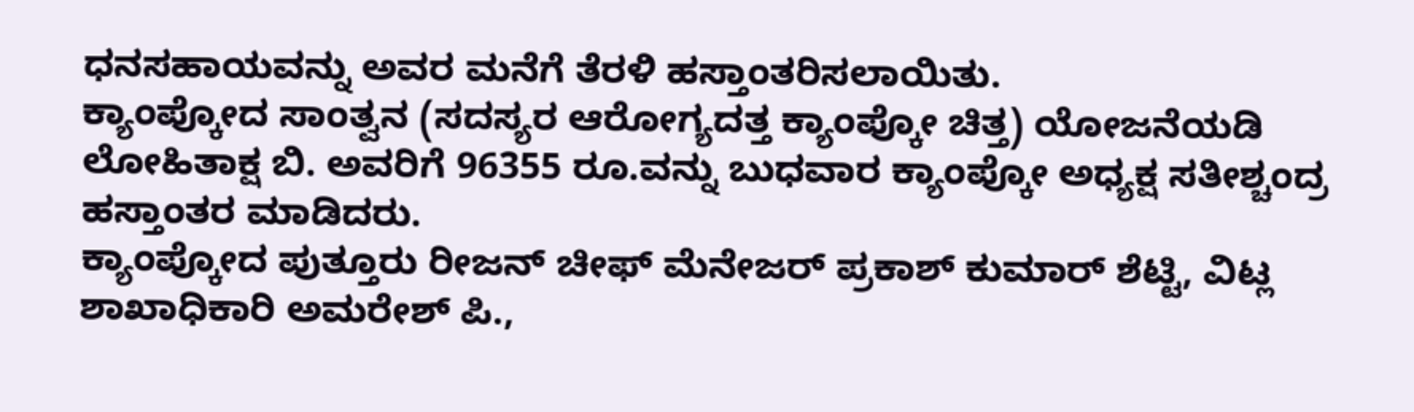ಧನಸಹಾಯವನ್ನು ಅವರ ಮನೆಗೆ ತೆರಳಿ ಹಸ್ತಾಂತರಿಸಲಾಯಿತು.
ಕ್ಯಾಂಪ್ಕೋದ ಸಾಂತ್ವನ (ಸದಸ್ಯರ ಆರೋಗ್ಯದತ್ತ ಕ್ಯಾಂಪ್ಕೋ ಚಿತ್ತ) ಯೋಜನೆಯಡಿ ಲೋಹಿತಾಕ್ಷ ಬಿ. ಅವರಿಗೆ 96355 ರೂ.ವನ್ನು ಬುಧವಾರ ಕ್ಯಾಂಪ್ಕೋ ಅಧ್ಯಕ್ಷ ಸತೀಶ್ಚಂದ್ರ ಹಸ್ತಾಂತರ ಮಾಡಿದರು.
ಕ್ಯಾಂಪ್ಕೋದ ಪುತ್ತೂರು ರೀಜನ್ ಚೀಫ್ ಮೆನೇಜರ್ ಪ್ರಕಾಶ್ ಕುಮಾರ್ ಶೆಟ್ಟಿ, ವಿಟ್ಲ ಶಾಖಾಧಿಕಾರಿ ಅಮರೇಶ್ ಪಿ.,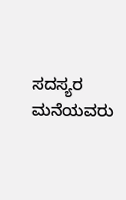ಸದಸ್ಯರ ಮನೆಯವರು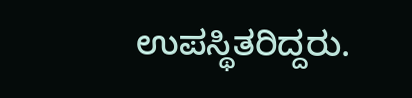ಉಪಸ್ಥಿತರಿದ್ದರು.